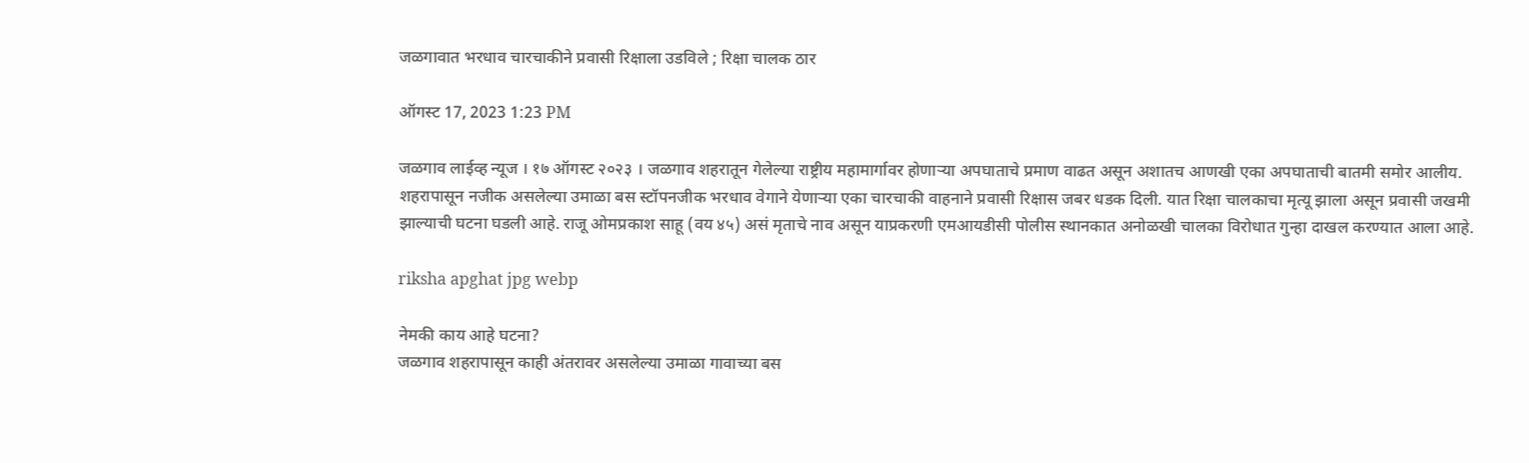जळगावात भरधाव चारचाकीने प्रवासी रिक्षाला उडविले ; रिक्षा चालक ठार

ऑगस्ट 17, 2023 1:23 PM

जळगाव लाईव्ह न्यूज । १७ ऑगस्ट २०२३ । जळगाव शहरातून गेलेल्या राष्ट्रीय महामार्गावर होणाऱ्या अपघाताचे प्रमाण वाढत असून अशातच आणखी एका अपघाताची बातमी समोर आलीय. शहरापासून नजीक असलेल्या उमाळा बस स्टॉपनजीक भरधाव वेगाने येणाऱ्या एका चारचाकी वाहनाने प्रवासी रिक्षास जबर धडक दिली. यात रिक्षा चालकाचा मृत्यू झाला असून प्रवासी जखमी झाल्याची घटना घडली आहे. राजू ओमप्रकाश साहू (वय ४५) असं मृताचे नाव असून याप्रकरणी एमआयडीसी पोलीस स्थानकात अनोळखी चालका विरोधात गुन्हा दाखल करण्यात आला आहे.

riksha apghat jpg webp

नेमकी काय आहे घटना?
जळगाव शहरापासून काही अंतरावर असलेल्या उमाळा गावाच्या बस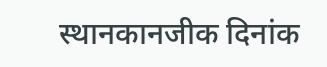स्थानकानजीक दिनांक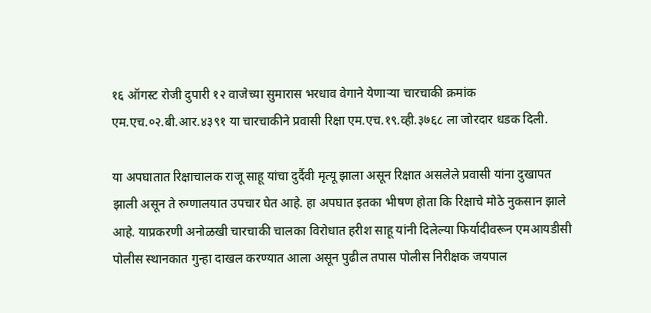१६ ऑगस्ट रोजी दुपारी १२ वाजेच्या सुमारास भरधाव वेगाने येणाऱ्या चारचाकी क्रमांक एम.एच.०२.बी.आर.४३९१ या चारचाकीने प्रवासी रिक्षा एम.एच.१९.व्ही.३७६८ ला जोरदार धडक दिली.

या अपघातात रिक्षाचालक राजू साहू यांचा दुर्दैवी मृत्यू झाला असून रिक्षात असलेले प्रवासी यांना दुखापत झाली असून ते रुग्णालयात उपचार घेत आहे. हा अपघात इतका भीषण होता कि रिक्षाचे मोठे नुकसान झाले आहे. याप्रकरणी अनोळखी चारचाकी चालका विरोधात हरीश साहू यांनी दिलेल्या फिर्यादीवरून एमआयडीसी पोलीस स्थानकात गुन्हा दाखल करण्यात आला असून पुढील तपास पोलीस निरीक्षक जयपाल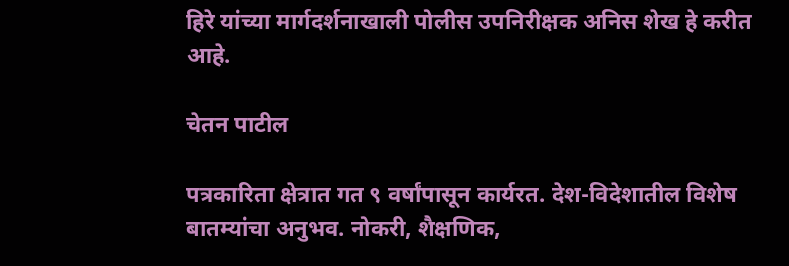हिरे यांच्या मार्गदर्शनाखाली पोलीस उपनिरीक्षक अनिस शेख हे करीत आहे.

चेतन पाटील

पत्रकारिता क्षेत्रात गत ९ वर्षांपासून कार्यरत. देश-विदेशातील विशेष बातम्यांचा अनुभव. नोकरी, शैक्षणिक,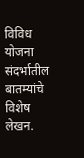विविध योजना संदर्भातील बातम्यांचे विशेष लेखन.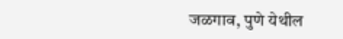जळगाव, पुणे येथील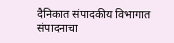दैनिकात संपादकीय विभागात संपादनाचा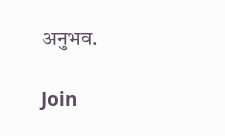अनुभव.

Join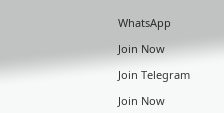WhatsApp

Join Now

Join Telegram

Join Now